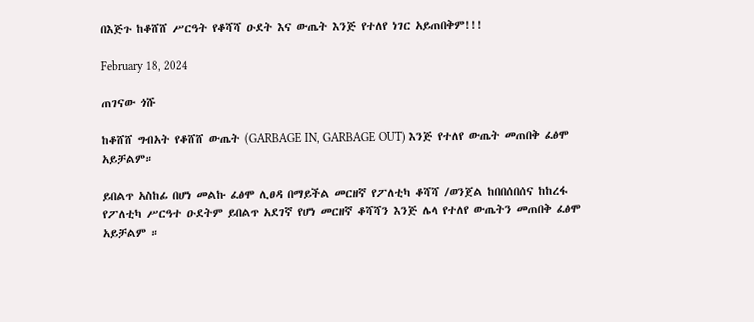በእጅጉ ከቆሸሸ ሥርዓት የቆሻሻ ዑደት እና ውጤት እንጅ የተለየ ነገር አይጠበቅም!!!

February 18, 2024

ጠገናው ጎሹ

ከቆሸሸ ግብአት የቆሸሸ ውጤት (GARBAGE IN, GARBAGE OUT) እንጅ የተለየ ውጤት መጠበቅ ፈፅሞ አይቻልም።

ይበልጥ አስከፊ በሆነ መልኩ ፈፅሞ ሊፀዳ በማይችል መርዘኛ የፖለቲካ ቆሻሻ /ወንጀል ከበበሰበሰና ከከረፋ የፖለቲካ ሥርዓተ ዑደትም ይበልጥ አደገኛ የሆነ መርዘኛ ቆሻሻን እንጅ ሌላ የተለየ ውጤትን መጠበቅ ፈፅሞ አይቻልም ።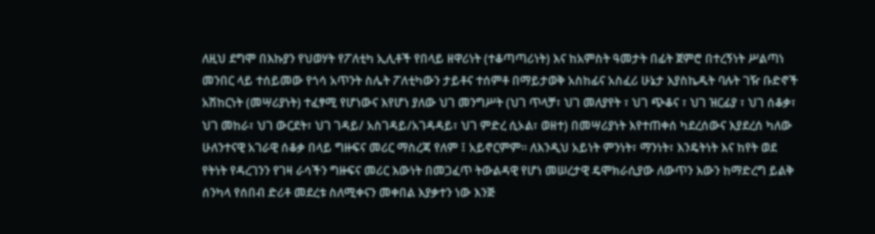ለዚህ ደግሞ በእኩያን የህወሃት የፖለቲካ ኢሊቶች የበላይ ዘዋሪነት (ተቆጣጣሪነት) እና ከአምስት ዓመታት በፊት ጀምሮ በተረኝነት ሥልጣነ መንበር ላይ ተሰይመው የጎሳ አጥንት ስሌት ፖለቲካውን ታይቶና ተሰምቶ በማይታወቅ አስከፊና አስፈሪ ሁኔታ እያስኬዱት ባሉት ገዥ ቡድኖች አሽከርነት (መሣሪያነት) ተፈፃሚ የሆነውና እየሆነ ያለው ህገ መንግሥት (ህገ ጥላቻ፣ ህገ መለያየት ፣ ህገ ጭቆና ፣ ህገ ዝርፊያ ፣ ህገ ሰቆቃ፣ ህገ መከራ፣ ህገ ውርደት፣ ህገ ገዳይ/ አስገዳይ/አገዳዳይ፣ ህገ ምድረ ሲኦል፣ ወዘተ) በመሣሪያነት እየተጠቀሰ ካደረሰውና እያደረሰ ካለው ሁለንተናዊ አገራዊ ሰቆቃ በላይ ግዙፍና መሪር ማስረጃ የለም ፤ አይኖርምም። ለእንዲህ አይነት ምንነት፣ ማንነት፣ እንዴትነት እና ከየት ወደ የትነት የዳረገንን የገዛ ራሳችን ግዙፍና መሪር እውነት በመጋፈጥ ትውልዳዊ የሆነ መሠረታዊ ዴሞክራሲያው ለውጥን እውን ከማድረግ ይልቅ ሰንካላ የሰበብ ድሪቶ መደረቱ ስለሚቀናን መቀበል እያቃተን ነው እንጅ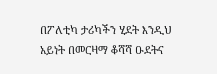በፖለቲካ ታሪካችን ሂደት እንዲህ አይነት በመርዛማ ቆሻሻ ዑደትና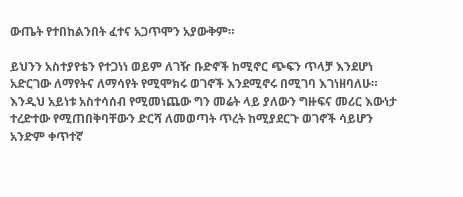ውጤት የተበከልንበት ፈተና አጋጥሞን አያውቅም።

ይህንን አስተያየቴን የተጋነነ ወይም ለገዥ ቡድኖች ከሚኖር ጭፍን ጥላቻ እንደሆነ አድርገው ለማየትና ለማሳየት የሚሞክሩ ወገኖች እንደሚኖሩ በሚገባ እገነዘባለሁ። እንዲህ አይነቱ አስተሳሰብ የሚመነጨው ግን መሬት ላይ ያለውን ግዙፍና መሪር እውነታ ተረድተው የሚጠበቅባቸውን ድርሻ ለመወጣት ጥረት ከሚያደርጉ ወገኖች ሳይሆን አንድም ቀጥተኛ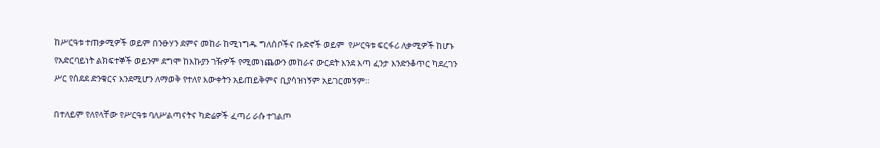ከሥርዓቱ ተጠቃሚዎች ወይም በንፁሃን ደምና መከራ ከሚነግዱ ግለሰቦችና ቡድኖች ወይም  የሥርዓቱ ፍርፋሪ ለቃሚዎች ከሆኑ የአድርባይነት ልክፍተኞች ወይንም ደግሞ ከእኩያን ገዥዎች የሚመነጨውን መከራና ውርደት እንደ እጣ ፈንታ እንድንቆጥር ካደረገን ሥር የሰደደ ድንቁርና እንደሚሆን ለማወቅ የተለየ እውቀትን አይጠይቅምና ቢያሳዝነኝም አይገርመኝም።

በተለይም የለየላቸው የሥርዓቱ ባለሥልጣናትና ካድሬዎች ፈጣሪ ራሱ ተገልጦ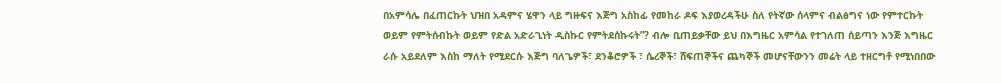በአምሳሌ በፈጠርኩት ህዝበ አዳምና ሄዋን ላይ ግዙፍና እጅግ አስከፊ የመከራ ዶፍ እያወረዳችሁ ስለ የትኛው ሰላምና ብልፅግና ነው የምተርኩት ወይም የምትሰብኩት ወይም የድል አድራጊነት ዲስኩር የምትደሰኩሩት”? ብሎ ቢጠይቃቸው ይህ በእግዜር አምሳል የተገለጠ ሰይጣን እንጅ እግዜር ራሱ አይደለም እስከ ማለት የሚደርሱ እጅግ ባለጌዎች፣ ደንቆሮዎች ፣ ሴረኞች፣ ሸፍጠኞችና ጨካኞች መሆናቸውንን መሬት ላይ ተዘርግቶ የሚነበበው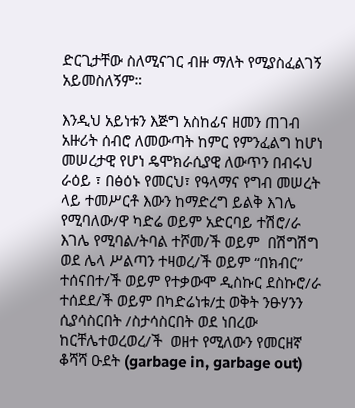ድርጊታቸው ስለሚናገር ብዙ ማለት የሚያስፈልገኝ አይመስለኝም።

እንዲህ አይነቱን እጅግ አስከፊና ዘመን ጠገብ አዙሪት ሰብሮ ለመውጣት ከምር የምንፈልግ ከሆነ መሠረታዊ የሆነ ዴሞክራሲያዊ ለውጥን በብሩህ ራዕይ ፣ በፅዕኑ የመርህ፣ የዓላማና የግብ መሠረት ላይ ተመሥርቶ እውን ከማድረግ ይልቅ እገሌ የሚባለው/ዋ ካድሬ ወይም አድርባይ ተሽሮ/ራ እገሌ የሚባል/ትባል ተሾመ/ች ወይም  በሽግሽግ ወደ ሌላ ሥልጣን ተዛወረ/ች ወይም “በክብር” ተሰናበተ/ች ወይም የተቃውሞ ዲስኩር ደስኩሮ/ራ ተሰደደ/ች ወይም በካድሬነቱ/ቷ ወቅት ንፁሃንን ሲያሳስርበት /ስታሳስርበት ወደ ነበረው ከርቸሌተወረወረ/ች  ወዘተ የሚለውን የመርዘኛ ቆሻሻ ዑደት (garbage in, garbage out)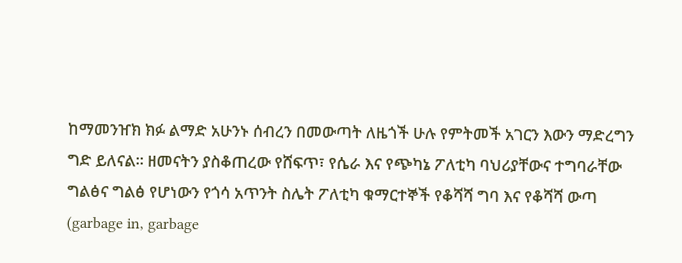ከማመንዠክ ክፉ ልማድ አሁንኑ ሰብረን በመውጣት ለዜጎች ሁሉ የምትመች አገርን እውን ማድረግን ግድ ይለናል። ዘመናትን ያስቆጠረው የሸፍጥ፣ የሴራ እና የጭካኔ ፖለቲካ ባህሪያቸውና ተግባራቸው ግልፅና ግልፅ የሆነውን የጎሳ አጥንት ስሌት ፖለቲካ ቁማርተኞች የቆሻሻ ግባ እና የቆሻሻ ውጣ (garbage in, garbage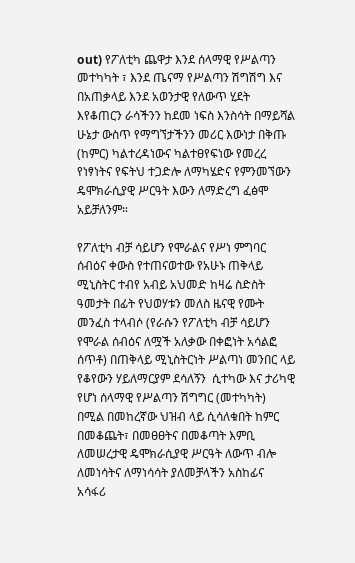out) የፖለቲካ ጨዋታ እንደ ሰላማዊ የሥልጣን መተካካት ፣ እንደ ጤናማ የሥልጣን ሽግሽግ እና በአጠቃላይ እንደ አወንታዊ የለውጥ ሂደት እየቆጠርን ራሳችንን ከደመ ነፍስ እንስሳት በማይሻል ሁኔታ ውስጥ የማግኘታችንን መሪር እውነታ በቅጡ (ከምር) ካልተረዳነውና ካልተፀየፍነው የመረረ የነፃነትና የፍትህ ተጋድሎ ለማካሄድና የምንመኘውን ዴሞክራሲያዊ ሥርዓት እውን ለማድረግ ፈፅሞ አይቻለንም።

የፖለቲካ ብቻ ሳይሆን የሞራልና የሥነ ምግባር ሰብዕና ቀውስ የተጠናወተው የአሁኑ ጠቅላይ ሚኒስትር ተብየ አብይ አህመድ ከዛሬ ስድስት ዓመታት በፊት የህወሃቱን መለስ ዜናዊ የሙት መንፈስ ተላብሶ (የራሱን የፖለቲካ ብቻ ሳይሆን የሞራል ሰብዕና ለሟች አለቃው በቀፎነት አሳልፎ ሰጥቶ) በጠቅላይ ሚኒስትርነት ሥልጣነ መንበር ላይ የቆየውን ሃይለማርያም ደሳለኝን  ሲተካው እና ታሪካዊ የሆነ ሰላማዊ የሥልጣን ሽግግር (መተካካት) በሚል በመከረኛው ህዝብ ላይ ሲሳለቁበት ከምር በመቆጨት፣ በመፀፀትና በመቆጣት እምቢ ለመሠረታዊ ዴሞክራሲያዊ ሥርዓት ለውጥ ብሎ ለመነሳትና ለማነሳሳት ያለመቻላችን አስከፊና አሳፋሪ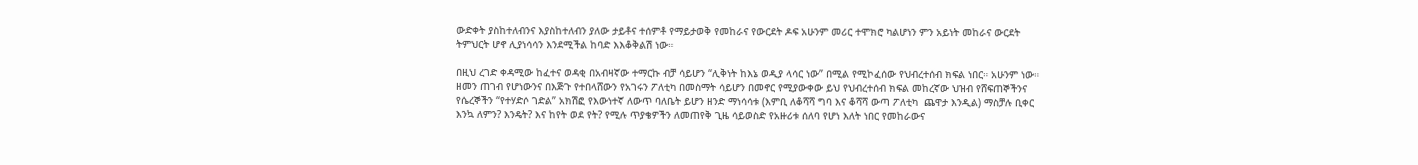ውድቀት ያስከተለብንና እያስከተለብን ያለው ታይቶና ተሰምቶ የማይታወቅ የመከራና የውርደት ዶፍ አሁንም መሪር ተሞክሮ ካልሆነን ምን አይነት መከራና ውርደት ትምህርት ሆኖ ሊያነሳሳን እንደሚችል ከባድ እእቆቅልሽ ነው።

በዚህ ረገድ ቀዳሚው ከፈተና ወዳቂ በአብዛኛው ተማርኩ ብቻ ሳይሆን “ሊቅነት ከእኔ ወዲያ ላሳር ነው” በሚል የሚኮፈሰው የህብረተሰብ ክፍል ነበር። አሁንም ነው። ዘመን ጠገብ የሆነውንና በእጅጉ የተበላሸውን የአገሩን ፖለቲካ በመስማት ሳይሆን በመኖር የሚያውቀው ይህ የህብረተሰብ ክፍል መከረኛው ህዝብ የሸፍጠኞችንና የሴረኞችን “የተሃድሶ ገድል” አክሽፎ የእውነተኛ ለውጥ ባለቤት ይሆን ዘንድ ማነሳሳቱ (እምቢ ለቆሻሻ ግባ እና ቆሻሻ ውጣ ፖለቲካ  ጨዋታ እንዲል) ማስቻሉ ቢቀር እንኳ ለምን? እንዴት? እና ከየት ወደ የት? የሚሉ ጥያቄዎችን ለመጠየቅ ጊዜ ሳይወስድ የአዙሪቱ ሰለባ የሆነ እለት ነበር የመከራውና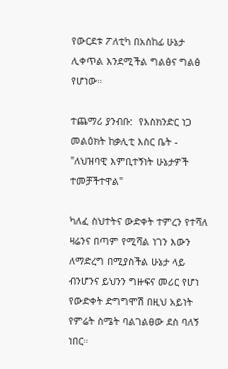የውርደቱ ፖለቲካ በአስከፊ ሁኔታ ሊቀጥል እንደሚችል ግልፅና ግልፅ የሆነው።

ተጨማሪ ያንብቡ:  የእስክንድር ነጋ መልዕክት ከቃሊቲ እስር ቤት - "ለህዝባዊ እምቢተኝነት ሁኔታዎች ተመቻችተዋል"

ካለፈ ስህተትና ውድቀት ተምረን የተሻለ ዛሬንና በጣም የሚሻል ነገን እውን ለማድረግ በሚያስችል ሁኔታ ላይ ብንሆንና ይህንን ግዙፍና መሪር የሆነ የውድቀት ድግግሞሽ በዚህ አይነት የምሬት ስሜት ባልገልፀው ደስ ባለኝ ነበር።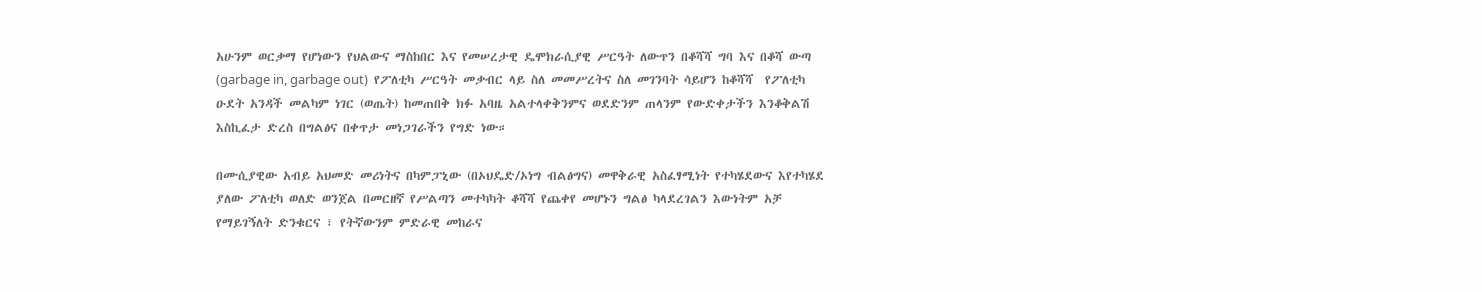አሁንም ወርቃማ የሆነውን የህልውና ማስከበር እና የመሠረታዊ ዴሞክራሲያዊ ሥርዓት ለውጥን በቆሻሻ ግባ እና በቆሻ ውጣ (garbage in, garbage out)  የፖለቲካ ሥርዓት መቃብር ላይ ስለ መመሥረትና ስለ መገንባት ሳይሆን ከቆሻሻ  የፖለቲካ ዑደት አንዳች መልካም ነገር (ወጤት) ከመጠበቅ ክፉ አባዜ አልተላቀቅንምና ወደድንም ጠላንም የውድቀታችን እንቆቅልሽ እስኪፈታ ድረስ በግልፅና በቀጥታ መነጋገራችን የግድ ነው።

በሙሲያዊው አብይ አህመድ መሪነትና በካምፓኒው (በኦህዴድ/ኦነግ ብልፅግና) መዋቅራዊ አስፈፃሚነት የተካሄደውና እየተካሄደ ያለው ፖለቲካ ወለድ ወንጀል በመርዘኛ የሥልጣን መተካካት ቆሻሻ የጨቀየ መሆኑን ግልፅ ካላደረገልን እውነትም አቻ የማይገኝለት ድንቁርና ፣ የትኛውንም ምድራዊ መከራና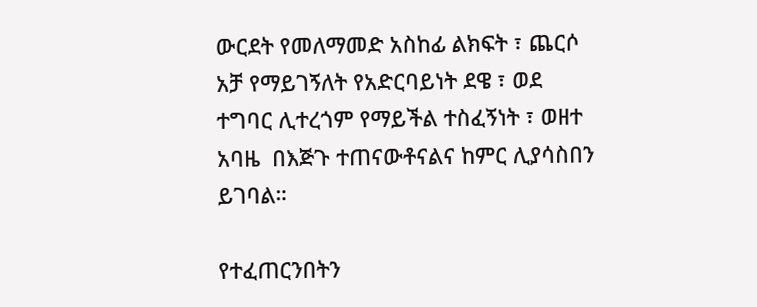ውርደት የመለማመድ አስከፊ ልክፍት ፣ ጨርሶ አቻ የማይገኝለት የአድርባይነት ደዌ ፣ ወደ ተግባር ሊተረጎም የማይችል ተስፈኝነት ፣ ወዘተ አባዜ  በእጅጉ ተጠናውቶናልና ከምር ሊያሳስበን ይገባል።

የተፈጠርንበትን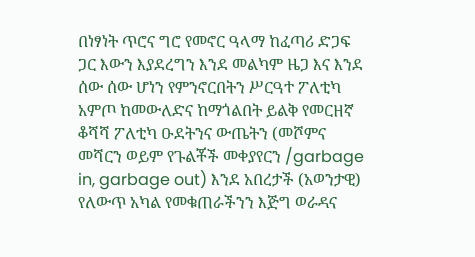በነፃነት ጥሮና ግሮ የመኖር ዓላማ ከፈጣሪ ድጋፍ ጋር እውን እያደረግን እንደ መልካም ዜጋ እና እንደ ሰው ሰው ሆነን የምንኖርበትን ሥርዓተ ፖለቲካ አምጦ ከመውለድና ከማጎልበት ይልቅ የመርዘኛ ቆሻሻ ፖለቲካ ዑደትንና ውጤትን (መሾምና መሻርን ወይም የጉልቾች መቀያየርን /garbage in, garbage out) እንደ አበረታች (አወንታዊ) የለውጥ አካል የመቁጠራችንን እጅግ ወራዳና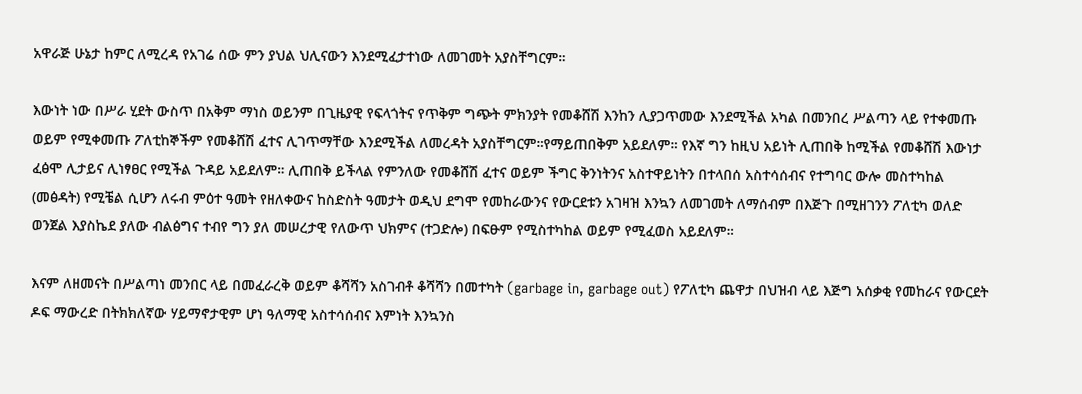አዋራጅ ሁኔታ ከምር ለሚረዳ የአገሬ ሰው ምን ያህል ህሊናውን እንደሚፈታተነው ለመገመት አያስቸግርም።

እውነት ነው በሥራ ሂደት ውስጥ በአቅም ማነስ ወይንም በጊዜያዊ የፍላጎትና የጥቅም ግጭት ምክንያት የመቆሸሽ እንከን ሊያጋጥመው እንደሚችል አካል በመንበረ ሥልጣን ላይ የተቀመጡ ወይም የሚቀመጡ ፖለቲከኞችም የመቆሸሽ ፈተና ሊገጥማቸው እንደሚችል ለመረዳት አያስቸግርም።የማይጠበቅም አይደለም። የእኛ ግን ከዚህ አይነት ሊጠበቅ ከሚችል የመቆሸሽ እውነታ ፈፅሞ ሊታይና ሊነፃፀር የሚችል ጉዳይ አይደለም። ሊጠበቅ ይችላል የምንለው የመቆሸሽ ፈተና ወይም ችግር ቅንነትንና አስተዋይነትን በተላበሰ አስተሳሰብና የተግባር ውሎ መስተካከል (መፅዳት) የሚቼል ሲሆን ለሩብ ምዕተ ዓመት የዘለቀውና ከስድስት ዓመታት ወዲህ ደግሞ የመከራውንና የውርደቱን አገዛዝ እንኳን ለመገመት ለማሰብም በእጅጉ በሚዘገንን ፖለቲካ ወለድ ወንጀል እያስኬደ ያለው ብልፅግና ተብየ ግን ያለ መሠረታዊ የለውጥ ህክምና (ተጋድሎ) በፍፁም የሚስተካከል ወይም የሚፈወስ አይደለም።

እናም ለዘመናት በሥልጣነ መንበር ላይ በመፈራረቅ ወይም ቆሻሻን አስገብቶ ቆሻሻን በመተካት (garbage in, garbage out) የፖለቲካ ጨዋታ በህዝብ ላይ እጅግ አሰቃቂ የመከራና የውርደት ዶፍ ማውረድ በትክክለኛው ሃይማኖታዊም ሆነ ዓለማዊ አስተሳሰብና እምነት እንኳንስ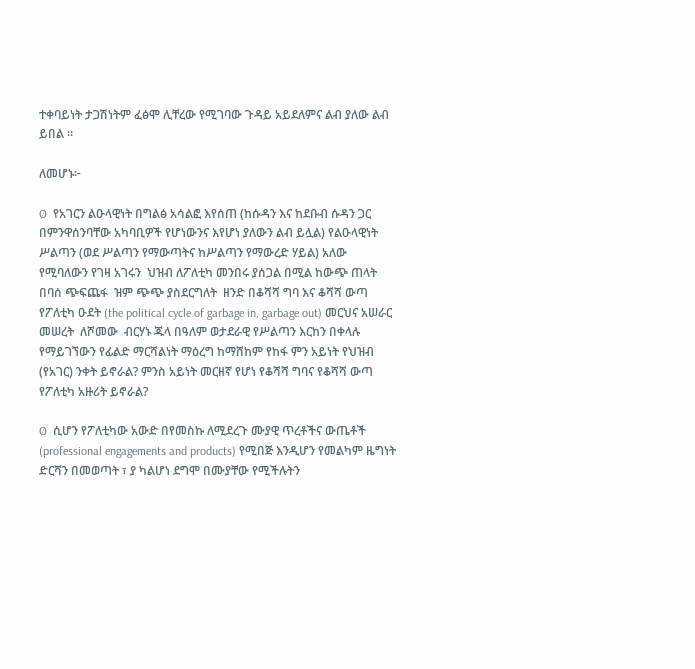ተቀባይነት ታጋሽነትም ፈፅሞ ሊቸረው የሚገባው ጉዳይ አይደለምና ልብ ያለው ልብ ይበል ።

ለመሆኑ፦

Ø  የአገርን ልዑላዊነት በግልፅ አሳልፎ እየሰጠ (ከሱዳን እና ከደቡብ ሱዳን ጋር በምንዋሰንባቸው አካባቢዎች የሆነውንና እየሆነ ያለውን ልብ ይሏል) የልዑላዊነት  ሥልጣን (ወደ ሥልጣን የማውጣትና ከሥልጣን የማውረድ ሃይል) አለው የሚባለውን የገዛ አገሩን  ህዝብ ለፖለቲካ መንበሩ ያሰጋል በሚል ከውጭ ጠላት በባሰ ጭፍጨፋ  ዝም ጭጭ ያስደርግለት  ዘንድ በቆሻሻ ግባ እና ቆሻሻ ውጣ የፖለቲካ ዑደት (the political cycle of garbage in, garbage out) መርህና አሠራር መሠረት  ለሾመው  ብርሃኑ ጁላ በዓለም ወታደራዊ የሥልጣን እርከን በቀላሉ የማይገኘውን የፊልድ ማርሻልነት ማዕረግ ከማሸከም የከፋ ምን አይነት የህዝብ (የአገር) ንቀት ይኖራል? ምንስ አይነት መርዘኛ የሆነ የቆሻሻ ግባና የቆሻሻ ውጣ የፖለቲካ አዙሪት ይኖራል?

Ø  ሲሆን የፖለቲካው አውድ በየመስኩ ለሚደረጉ ሙያዊ ጥረቶችና ውጤቶች  (professional engagements and products) የሚበጅ እንዲሆን የመልካም ዜግነት ድርሻን በመወጣት ፣ ያ ካልሆነ ደግሞ በሙያቸው የሚችሉትን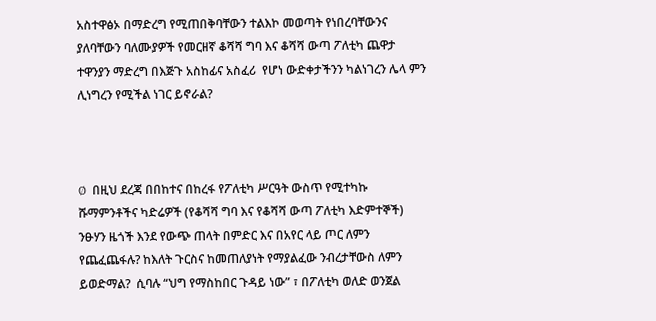አስተዋፅኦ በማድረግ የሚጠበቅባቸውን ተልእኮ መወጣት የነበረባቸውንና ያለባቸውን ባለሙያዎች የመርዘኛ ቆሻሻ ግባ እና ቆሻሻ ውጣ ፖለቲካ ጨዋታ ተዋንያን ማድረግ በእጅጉ አስከፊና አስፈሪ  የሆነ ውድቀታችንን ካልነገረን ሌላ ምን ሊነግረን የሚችል ነገር ይኖራል?



Ø  በዚህ ደረጃ በበከተና በከረፋ የፖለቲካ ሥርዓት ውስጥ የሚተካኩ ሹማምንቶችና ካድሬዎች (የቆሻሻ ግባ እና የቆሻሻ ውጣ ፖለቲካ እድምተኞች) ንፁሃን ዜጎች እንደ የውጭ ጠላት በምድር እና በአየር ላይ ጦር ለምን የጨፈጨፋሉ? ከእለት ጉርስና ከመጠለያነት የማያልፈው ንብረታቸውስ ለምን ይወድማል?  ሲባሉ “ህግ የማስከበር ጉዳይ ነው” ፣ በፖለቲካ ወለድ ወንጀል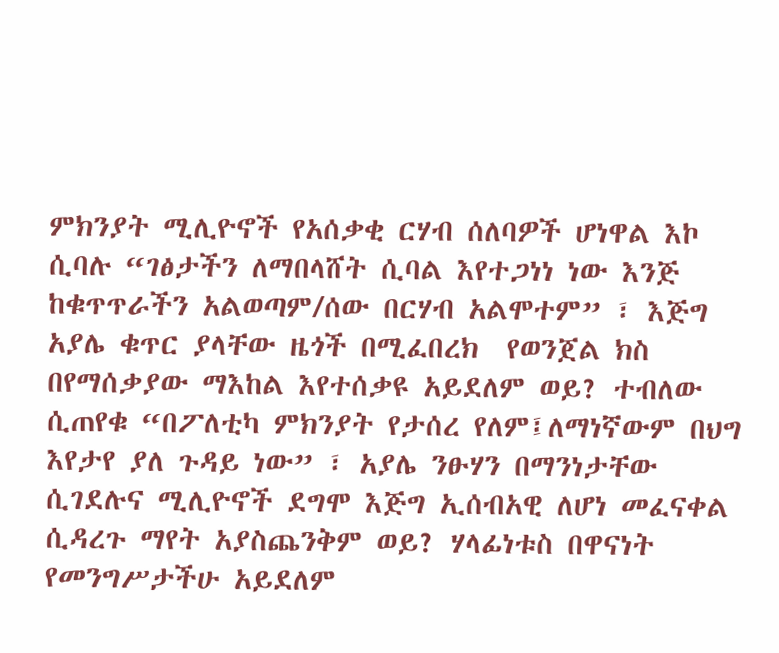ምክንያት ሚሊዮኖች የአሰቃቂ ርሃብ ሰለባዎች ሆነዋል እኮ ሲባሉ “ገፅታችን ለማበላሸት ሲባል እየተጋነነ ነው እንጅ ከቁጥጥራችን አልወጣም/ሰው በርሃብ አልሞተም” ፣ እጅግ አያሌ ቁጥር ያላቸው ዜጎች በሚፈበረክ  የወንጀል ክስ በየማሰቃያው ማእከል እየተሰቃዩ አይደለም ወይ? ተብለው ሲጠየቁ “በፖለቲካ ምክንያት የታሰረ የለም፤ለማነኛውም በህግ እየታየ ያለ ጉዳይ ነው” ፣ አያሌ ንፁሃን በማንነታቸው ሲገደሉና ሚሊዮኖች ደግሞ እጅግ ኢሰብአዊ ለሆነ መፈናቀል ሲዳረጉ ማየት አያስጨንቅም ወይ? ሃላፊነቱስ በዋናነት የመንግሥታችሁ አይደለም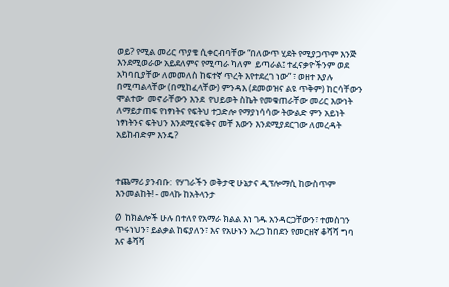ወይ? የሚል መሪር ጥያቄ ሲቀርብባቸው “በለውጥ ሂደት የሚያጋጥም እንጅ እንደሚወራው አይደለምና የሚጣራ ካለም  ይጣራል፤ ተፈናቃዮችንም ወደ አካባቢያቸው ለመመለስ ከፍተኛ ጥረት እየተደረገ ነው” ፣ ወዘተ እያሉ በሚጣልላቸው (በሚከፈላቸው) ምንዳእ (ደመወዝና ልዩ ጥቅም) ከርሳቸውን ሞልተው  መኖራቸውን እንደ  የህይወት ስኬት የመቁጠራቸው መሪር እውነት ለማይታጠፍ የነፃነትና የፍትህ ተጋድሎ የማያነሳሳው ትውልድ ምን አይነት ነፃነትንና ፍትህን እንደሚናፍቅና መቸ እውን እንደሚያደርገው ለመረዳት አይከብድም እንዴ?



ተጨማሪ ያንብቡ:  የሃገራችን ወቅታዊ ሁኔታና ዲፕሎማሲ ከውስጥም እንመልከት! - መላኩ ከአትላንታ

Ø  ከክልሎች ሁሉ በተለየ የአማራ ክልል እነ ገዱ አንዳርጋቸውን፣ ተመስገን ጥሩነህን፣ ይልቃል ከፍያለን፣ እና የአሁኑን አረጋ ከበደን የመርዘኛ ቆሻሻ ግባ እና ቆሻሻ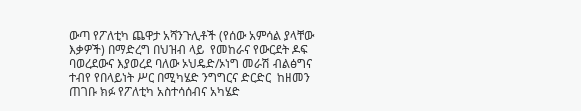ውጣ የፖለቲካ ጨዋታ አሻንጉሊቶች (የሰው አምሳል ያላቸው እቃዎች) በማድረግ በህዝብ ላይ  የመከራና የውርደት ዶፍ ባወረደውና እያወረደ ባለው ኦህዴድ/ኦነግ መራሽ ብልፅግና ተብየ የበላይነት ሥር በሚካሄድ ንግግርና ድርድር  ከዘመን ጠገቡ ክፉ የፖለቲካ አስተሳሰብና አካሄድ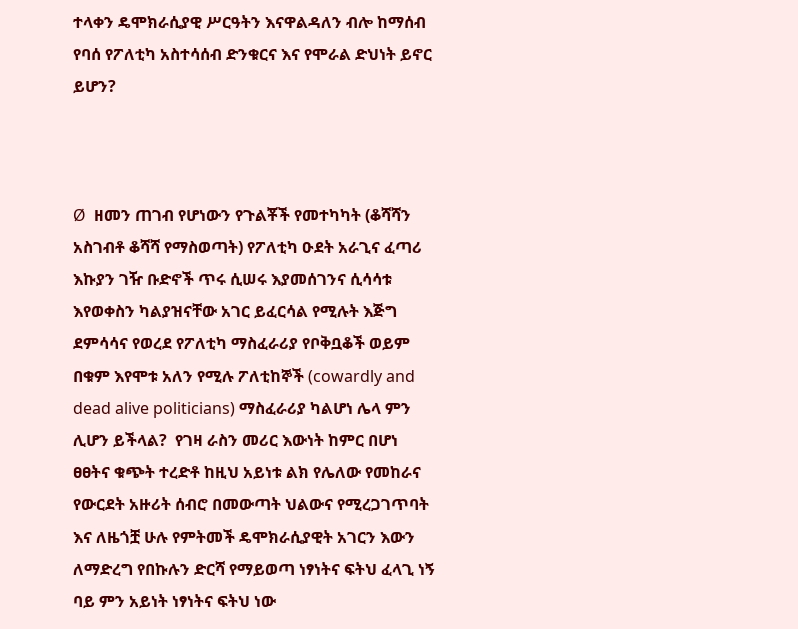ተላቀን ዴሞክራሲያዊ ሥርዓትን እናዋልዳለን ብሎ ከማሰብ የባሰ የፖለቲካ አስተሳሰብ ድንቁርና እና የሞራል ድህነት ይኖር ይሆን?



Ø  ዘመን ጠገብ የሆነውን የጉልቾች የመተካካት (ቆሻሻን አስገብቶ ቆሻሻ የማስወጣት) የፖለቲካ ዑደት አራጊና ፈጣሪ እኩያን ገዥ ቡድኖች ጥሩ ሲሠሩ እያመሰገንና ሲሳሳቱ እየወቀስን ካልያዝናቸው አገር ይፈርሳል የሚሉት እጅግ ደምሳሳና የወረደ የፖለቲካ ማስፈራሪያ የቦቅቧቆች ወይም በቁም እየሞቱ አለን የሚሉ ፖለቲከኞች (cowardly and dead alive politicians) ማስፈራሪያ ካልሆነ ሌላ ምን ሊሆን ይችላል?  የገዛ ራስን መሪር እውነት ከምር በሆነ ፀፀትና ቁጭት ተረድቶ ከዚህ አይነቱ ልክ የሌለው የመከራና የውርደት አዙሪት ሰብሮ በመውጣት ህልውና የሚረጋገጥባት እና ለዜጎቿ ሁሉ የምትመች ዴሞክራሲያዊት አገርን እውን ለማድረግ የበኩሉን ድርሻ የማይወጣ ነፃነትና ፍትህ ፈላጊ ነኝ ባይ ምን አይነት ነፃነትና ፍትህ ነው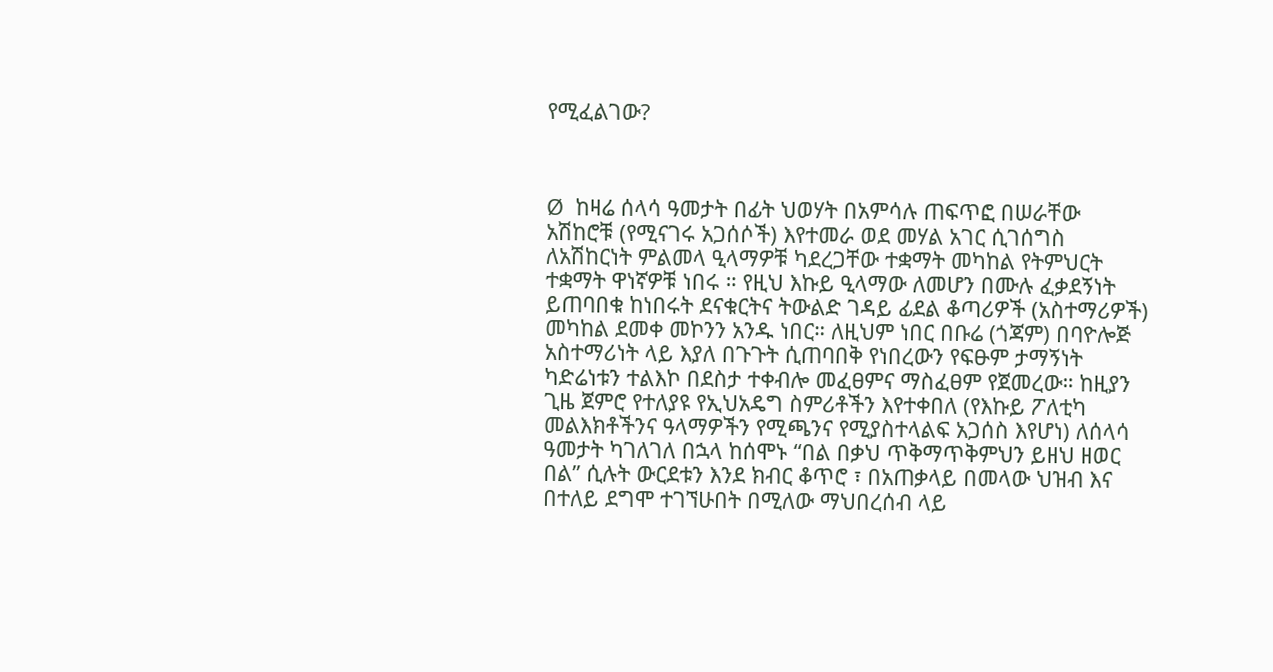የሚፈልገው?



Ø  ከዛሬ ሰላሳ ዓመታት በፊት ህወሃት በአምሳሉ ጠፍጥፎ በሠራቸው አሽከሮቹ (የሚናገሩ አጋሰሶች) እየተመራ ወደ መሃል አገር ሲገሰግስ ለአሽከርነት ምልመላ ዒላማዎቹ ካደረጋቸው ተቋማት መካከል የትምህርት ተቋማት ዋነኛዎቹ ነበሩ ። የዚህ እኩይ ዒላማው ለመሆን በሙሉ ፈቃደኝነት ይጠባበቁ ከነበሩት ደናቁርትና ትውልድ ገዳይ ፊደል ቆጣሪዎች (አስተማሪዎች) መካከል ደመቀ መኮንን አንዱ ነበር። ለዚህም ነበር በቡሬ (ጎጃም) በባዮሎጅ አስተማሪነት ላይ እያለ በጉጉት ሲጠባበቅ የነበረውን የፍፁም ታማኝነት ካድሬነቱን ተልእኮ በደስታ ተቀብሎ መፈፀምና ማስፈፀም የጀመረው። ከዚያን ጊዜ ጀምሮ የተለያዩ የኢህአዴግ ስምሪቶችን እየተቀበለ (የእኩይ ፖለቲካ መልእክቶችንና ዓላማዎችን የሚጫንና የሚያስተላልፍ አጋሰስ እየሆነ) ለሰላሳ ዓመታት ካገለገለ በኋላ ከሰሞኑ “በል በቃህ ጥቅማጥቅምህን ይዘህ ዘወር በል” ሲሉት ውርደቱን እንደ ክብር ቆጥሮ ፣ በአጠቃላይ በመላው ህዝብ እና በተለይ ደግሞ ተገኘሁበት በሚለው ማህበረሰብ ላይ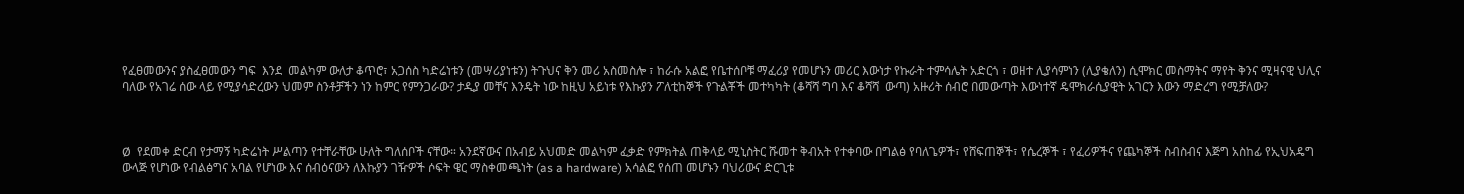የፈፀመውንና ያስፈፀመውን ግፍ  እንደ  መልካም ውለታ ቆጥሮ፣ አጋሰስ ካድሬነቱን (መሣሪያነቱን) ትጉህና ቅን መሪ አስመስሎ ፣ ከራሱ አልፎ የቤተሰቦቹ ማፈሪያ የመሆኑን መሪር እውነታ የኩራት ተምሳሌት አድርጎ ፣ ወዘተ ሊያሳምነን (ሊያቄለን) ሲሞክር መስማትና ማየት ቅንና ሚዛናዊ ህሊና ባለው የአገሬ ሰው ላይ የሚያሳድረውን ህመም ስንቶቻችን ነን ከምር የምንጋራው? ታዲያ መቸና እንዴት ነው ከዚህ አይነቱ የእኩያን ፖለቲከኞች የጉልቾች መተካካት (ቆሻሻ ግባ እና ቆሻሻ  ውጣ) አዙሪት ሰብሮ በመውጣት እውነተኛ ዴሞክራሲያዊት አገርን እውን ማድረግ የሚቻለው?



Ø  የደመቀ ድርብ የታማኝ ካድሬነት ሥልጣን የተቸራቸው ሁለት ግለሰቦች ናቸው። አንደኛውና በአብይ አህመድ መልካም ፈቃድ የምክትል ጠቅላይ ሚኒስትር ሹመተ ቅብአት የተቀባው በግልፅ የባለጌዎች፣ የሸፍጠኞች፣ የሴረኞች ፣ የፈሪዎችና የጨካኞች ስብስብና እጅግ አስከፊ የኢህአዴግ ውላጅ የሆነው የብልፅግና አባል የሆነው እና ሰብዕናውን ለእኩያን ገዥዎች ሶፍት ዌር ማስቀመጫነት (as a hardware) አሳልፎ የሰጠ መሆኑን ባህሪውና ድርጊቱ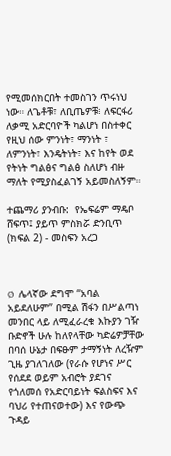የሚመሰክርበት ተመስገን ጥሩነህ ነው። ለጌቶቹ፣ ለቢጤዎቹ፧ ለፍርፋሪ ለቃሚ አድርባዮች ካልሆነ በስተቀር የዚህ ሰው ምንነት፣ ማንነት ፣ ለምንነት፣ እንዴትነት፣ እና ከየት ወደ የትነት ግልፅና ግልፅ ስለሆነ ብዙ ማለት የሚያስፈልገኝ አይመስለኝም።

ተጨማሪ ያንብቡ:  የኤፍሬም ማዴቦ ሸፍጥ፤ ያይጥ ምስክሯ ድንቢጥ (ክፍል 2) - መስፍን አረጋ



Ø  ሌላኛው ደግሞ “አባል አይደለሁም” በሚል ሽፋን በሥልጣነ መንበር ላይ ለሚፈራረቁ እኩያን ገዥ ቡድኖች ሁሉ ከለየላቸው ካድሬዎቻቸው በባሰ ሁኔታ በፍፁም ታማኝነት ለረዥም ጊዜ ያገለገለው (የራሱ የሆነና ሥር የሰደደ ወይም አብሮት ያደገና የጎለመሰ የአድርባይነት ፍልስፍና እና ባህሪ የተጠናወተው) እና የውጭ ጉዳይ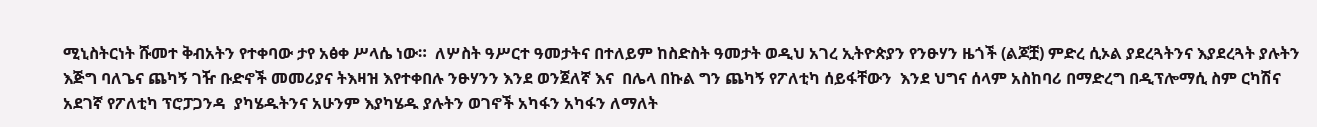ሚኒስትርነት ሹመተ ቅብአትን የተቀባው ታየ አፅቀ ሥላሴ ነው።  ለሦስት ዓሥርተ ዓመታትና በተለይም ከስድስት ዓመታት ወዲህ አገረ ኢትዮጵያን የንፁሃን ዜጎች (ልጆቿ) ምድረ ሲኦል ያደረጓትንና እያደረጓት ያሉትን እጅግ ባለጌና ጨካኝ ገዥ ቡድኖች መመሪያና ትእዛዝ እየተቀበሉ ንፁሃንን እንደ ወንጀለኛ እና  በሌላ በኩል ግን ጨካኝ የፖለቲካ ሰይፋቸውን  እንደ ህግና ሰላም አስከባሪ በማድረግ በዲፕሎማሲ ስም ርካሽና አደገኛ የፖለቲካ ፕሮፓጋንዳ  ያካሄዱትንና አሁንም እያካሄዱ ያሉትን ወገኖች አካፋን አካፋን ለማለት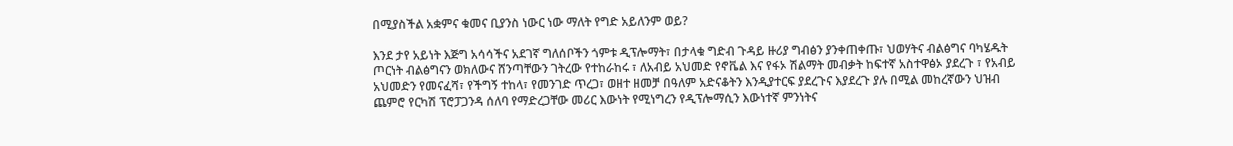በሚያስችል አቋምና ቁመና ቢያንስ ነውር ነው ማለት የግድ አይለንም ወይ?

እንደ ታየ አይነት እጅግ አሳሳችና አደገኛ ግለሰቦችን ጎምቱ ዲፕሎማት፣ በታላቁ ግድብ ጉዳይ ዙሪያ ግብፅን ያንቀጠቀጡ፣ ህወሃትና ብልፅግና ባካሄዱት ጦርነት ብልፅግናን ወክለውና ሸንጣቸውን ገትረው የተከራከሩ ፣ ለአብይ አህመድ የኖቬል እና የፋኦ ሽልማት መብቃት ከፍተኛ አስተዋፅኦ ያደረጉ ፣ የአብይ አህመድን የመናፈሻ፣ የችግኝ ተከላ፣ የመንገድ ጥረጋ፣ ወዘተ ዘመቻ በዓለም አድናቆትን እንዲያተርፍ ያደረጉና እያደረጉ ያሉ በሚል መከረኛውን ህዝብ ጨምሮ የርካሽ ፕሮፓጋንዳ ሰለባ የማድረጋቸው መሪር እውነት የሚነግረን የዲፕሎማሲን እውነተኛ ምንነትና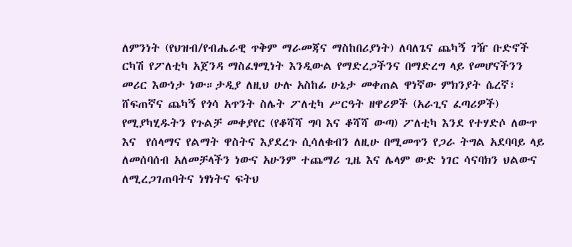ለምንነት (የህዝብ/የብሔራዊ ጥቅም ማራመጃና ማስከበሪያነት) ለባለጌና ጨካኝ ገዥ ቡድኖች ርካሽ የፖለቲካ አጀንዳ ማስፈፃሚነት እንዲውል የማድረጋችንና በማድረግ ላይ የመሆናችንን መሪር እውነታ ነው።ታዲያ ለዚህ ሁሉ አስከፊ ሁኔታ መቀጠል ዋነኛው ምክንያት ሴረኛ፣ ሸፍጠኛና ጨካኝ የጎሳ አጥንት ስሌት ፖለቲካ ሥርዓት ዘዋሪዎች (አራጊና ፈጣሪዎች) የሚያካሂዱትን የጉልቻ መቀያየር (የቆሻሻ ግባ እና ቆሻሻ ውጣ) ፖለቲካ እንደ የተሃድሶ ለውጥ እና  የሰላማና የልማት ዋስትና እያደረጉ ሲሳለቁብን ለዚሁ በሚመጥን የጋራ ትግል አደባባይ ላይ ለመሰባሰብ አለመቻላችን ነውና አሁንም ተጨማሪ ጊዜ እና ሌላም ውድ ነገር ሳናባክን ህልውና ለሚረጋገጠባትና ነፃነትና ፍትህ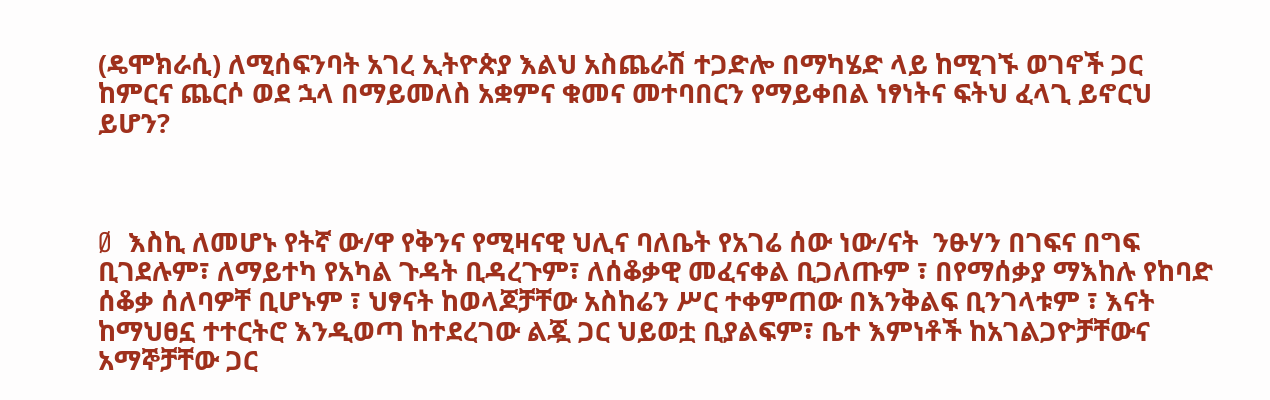(ዴሞክራሲ) ለሚሰፍንባት አገረ ኢትዮጵያ እልህ አስጨራሽ ተጋድሎ በማካሄድ ላይ ከሚገኙ ወገኖች ጋር ከምርና ጨርሶ ወደ ኋላ በማይመለስ አቋምና ቁመና መተባበርን የማይቀበል ነፃነትና ፍትህ ፈላጊ ይኖርህ ይሆን?



Ø  እስኪ ለመሆኑ የትኛ ው/ዋ የቅንና የሚዛናዊ ህሊና ባለቤት የአገሬ ሰው ነው/ናት  ንፁሃን በገፍና በግፍ ቢገደሉም፣ ለማይተካ የአካል ጉዳት ቢዳረጉም፣ ለሰቆቃዊ መፈናቀል ቢጋለጡም ፣ በየማሰቃያ ማእከሉ የከባድ ሰቆቃ ሰለባዎቸ ቢሆኑም ፣ ህፃናት ከወላጆቻቸው አስከሬን ሥር ተቀምጠው በእንቅልፍ ቢንገላቱም ፣ እናት ከማህፀኗ ተተርትሮ እንዲወጣ ከተደረገው ልጇ ጋር ህይወቷ ቢያልፍም፣ ቤተ እምነቶች ከአገልጋዮቻቸውና አማኞቻቸው ጋር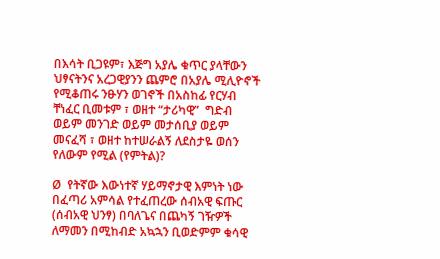በእሳት ቢጋዩም፣ እጅግ አያሌ ቁጥር ያላቸውን ህፃናትንና አረጋዊያንን ጨምሮ በአያሌ ሚሊዮኖች የሚቆጠሩ ንፁሃን ወገኖች በአስከፊ የርሃብ ቸነፈር ቢመቱም ፣ ወዘተ “ታሪካዊ”  ግድብ ወይም መንገድ ወይም መታሰቢያ ወይም መናፈሻ ፣ ወዘተ ከተሠራልኝ ለደስታዬ ወሰን የለውም የሚል (የምትል)?

Ø  የትኛው እውነተኛ ሃይማኖታዊ እምነት ነው በፈጣሪ አምሳል የተፈጠረው ሰብአዊ ፍጡር (ሰብአዊ ህንፃ) በባለጌና በጨካኝ ገዥዎች ለማመን በሚከብድ አኳኋን ቢወድምም ቁሳዊ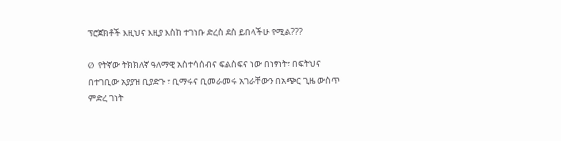ፕሮጀክቶች እዚህና እዚያ እስከ ተገነቡ ድረስ ደስ ይበላችሁ የሚል???

Ø  የትኛው ትክክለኛ ዓለማዊ አስተሳሰብና ፍልስፍና ነው በነፃነት፣ በፍትህና በተገቢው አያያዝ ቢያድጉ ፣ ቢማሩና ቢመራመሩ አገራቸውን በአጭር ጊዜ ውስጥ ምድረ ገነት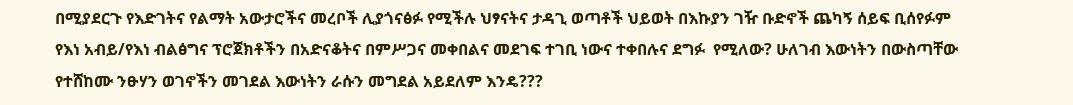በሚያደርጉ የእድገትና የልማት አውታሮችና መረቦች ሊያጎናፅፉ የሚችሉ ህፃናትና ታዳጊ ወጣቶች ህይወት በእኩያን ገዥ ቡድኖች ጨካኝ ሰይፍ ቢሰየፉም የእነ አብይ/የእነ ብልፅግና ፕሮጀክቶችን በአድናቆትና በምሥጋና መቀበልና መደገፍ ተገቢ ነውና ተቀበሉና ደግፉ  የሚለው? ሁለገብ እውነትን በውስጣቸው የተሸከሙ ንፁሃን ወገኖችን መገደል እውነትን ራሱን መግደል አይደለም እንዴ???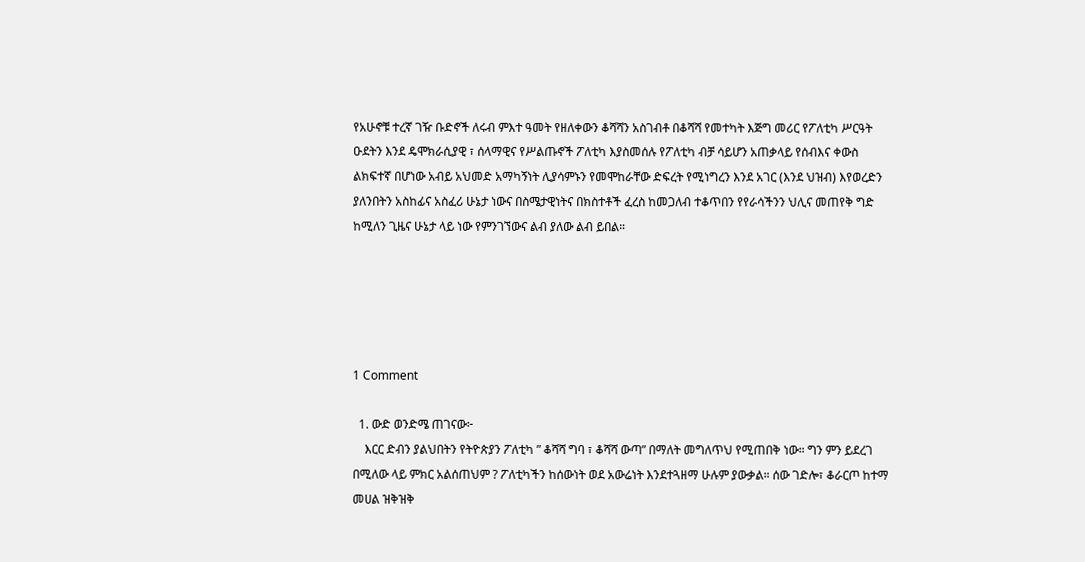የአሁኖቹ ተረኛ ገዥ ቡድኖች ለሩብ ምእተ ዓመት የዘለቀውን ቆሻሻን አስገብቶ በቆሻሻ የመተካት እጅግ መሪር የፖለቲካ ሥርዓት ዑደትን እንደ ዴሞክራሲያዊ ፣ ሰላማዊና የሥልጡኖች ፖለቲካ እያስመሰሉ የፖለቲካ ብቻ ሳይሆን አጠቃላይ የሰብእና ቀውስ ልክፍተኛ በሆነው አብይ አህመድ አማካኝነት ሊያሳምኑን የመሞከራቸው ድፍረት የሚነግረን እንደ አገር (እንደ ህዝብ) እየወረድን ያለንበትን አስከፊና አስፈሪ ሁኔታ ነውና በስሜታዊነትና በክስተቶች ፈረስ ከመጋለብ ተቆጥበን የየራሳችንን ህሊና መጠየቅ ግድ ከሚለን ጊዜና ሁኔታ ላይ ነው የምንገኘውና ልብ ያለው ልብ ይበል።





1 Comment

  1. ውድ ወንድሜ ጠገናው፦
    እርር ድብን ያልህበትን የትዮጵያን ፖለቲካ ” ቆሻሻ ግባ ፣ ቆሻሻ ውጣ” በማለት መግለጥህ የሚጠበቅ ነው። ግን ምን ይደረገ በሚለው ላይ ምክር አልሰጠህም ? ፖለቲካችን ከሰውነት ወደ አውሬነት እንደተጓዘማ ሁሉም ያውቃል። ሰው ገድሎ፣ ቆራርጦ ከተማ መሀል ዝቅዝቅ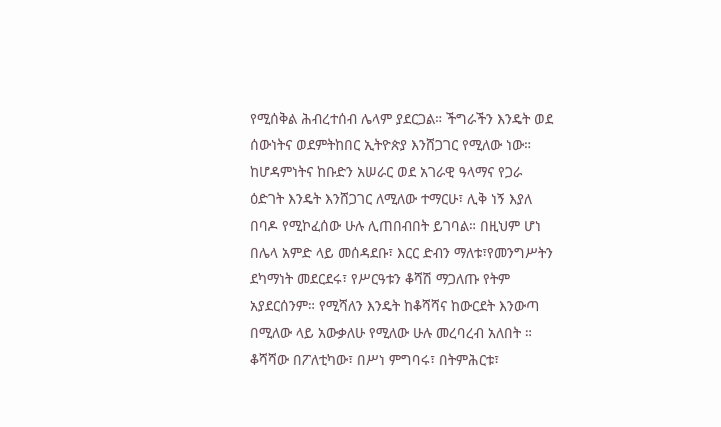የሚሰቅል ሕብረተሰብ ሌላም ያደርጋል። ችግራችን እንዴት ወደ ሰውነትና ወደምትከበር ኢትዮጵያ እንሸጋገር የሚለው ነው። ከሆዳምነትና ከቡድን አሠራር ወደ አገራዊ ዓላማና የጋራ ዕድገት እንዴት እንሸጋገር ለሚለው ተማርሁ፣ ሊቅ ነኝ እያለ በባዶ የሚኮፈሰው ሁሉ ሊጠበብበት ይገባል። በዚህም ሆነ በሌላ አምድ ላይ መሰዳደቡ፣ እርር ድብን ማለቱ፣የመንግሥትን ደካማነት መደርደሩ፣ የሥርዓቱን ቆሻሽ ማጋለጡ የትም አያደርሰንም። የሚሻለን እንዴት ከቆሻሻና ከውርደት እንውጣ በሚለው ላይ አውቃለሁ የሚለው ሁሉ መረባረብ አለበት ። ቆሻሻው በፖለቲካው፣ በሥነ ምግባሩ፣ በትምሕርቱ፣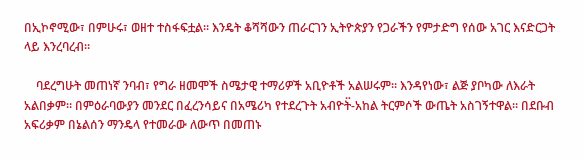በኢኮኖሚው፣ በምሁሩ፣ ወዘተ ተስፋፍቷል። እንዴት ቆሻሻውን ጠራርገን ኢትዮጵያን የጋራችን የምታድግ የሰው አገር እናድርጋት ላይ እንረባረብ።

    ባደረግሁት መጠነኛ ንባብ፣ የግራ ዘመሞች ስሜታዊ ተማሪዎች አቢዮቶች አልሠሩም። እንዳየነው፣ ልጅ ያቦካው ለእራት አልበቃም። በምዕራባውያን መንደር በፈረንሳይና በአሜሪካ የተደረጉት አብዮት፟-አከል ትርምሶች ውጤት አስገኝተዋል። በደቡብ አፍሪቃም በኔልሰን ማንዴላ የተመራው ለውጥ በመጠኑ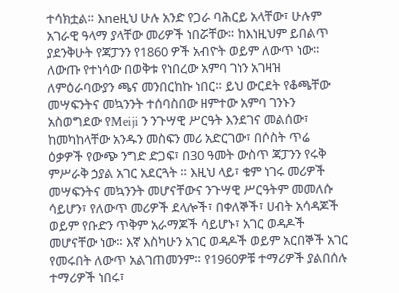ተሳክቷል። እneዚህ ሁሉ አንድ የጋራ ባሕርይ አላቸው፣ ሁሉም አገራዊ ዓላማ ያላቸው መሪዎች ነበሯቸው። ከእነዚህም ይበልጥ ያደንቅሁት የጃፓንን የ1860 ዎች አብዮት ወይም ለውጥ ነው። ለውጡ የተነሳው በወቅቱ የነበረው አምባ ገነን አገዛዝ ለምዕራባውያን ጫና መንበርከኩ ነበር። ይህ ውርደት የቆጫቸው መሣፍንትና መኳንንት ተሰባስበው ዘምተው አምባ ገንኑን አስወግደው የMeiji ን ንጉሣዊ ሥርዓት እንደገና መልሰው፣ ከመካከላቸው አንዱን መስፍን መሪ አድርገው፣ በሶስት ጥሬ ዕቃዎች የውጭ ንግድ ድጋፍ፣ በ30 ዓመት ውስጥ ጃፓንን የሩቅ ምሥራቅ ኃያል አገር አደርጓት ። እዚህ ላይ፣ ቁም ነገሩ መሪዎች መሣፍንትና መኳንንት መሆናቸውና ንጉሣዊ ሥርዓትም መመለሱ ሳይሆን፣ የለውጥ መሪዎች ደላሎች፣ በቀለኞች፣ ሀብት አሳዳጆች ወይም የቡድን ጥቅም አራማጆች ሳይሆኑ፣ አገር ወዳዶች መሆናቸው ነው። እኛ እስካሁን አገር ወዳዶች ወይም አርበኞች አገር የመሩበት ለውጥ አልገጠመንም። የ1960ዎቹ ተማሪዎች ያልበሰሉ ተማሪዎች ነበሩ፣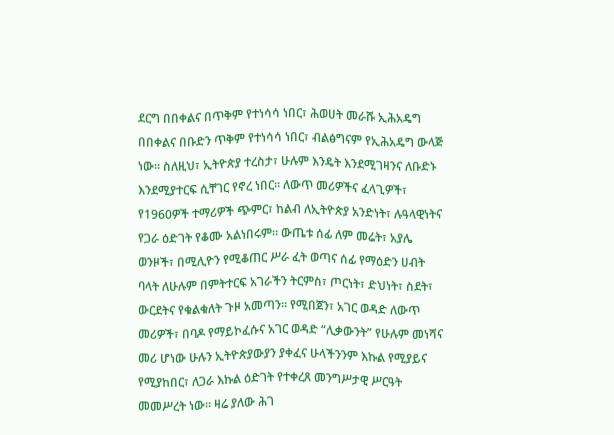ደርግ በበቀልና በጥቅም የተነሳሳ ነበር፣ ሕወሀት መራሹ ኢሕአዴግ በበቀልና በቡድን ጥቅም የተነሳሳ ነበር፣ ብልፅግናም የኢሕአዴግ ውላጅ ነው። ስለዚህ፣ ኢትዮጵያ ተረስታ፣ ሁሉም እንዴት እንደሚገዛንና ለቡድኑ እንደሚያተርፍ ሲቸገር የኖረ ነበር። ለውጥ መሪዎችና ፈላጊዎች፣ የ1960ዎች ተማሪዎች ጭምር፣ ከልብ ለኢትዮጵያ አንድነት፣ ሉዓላዊነትና የጋራ ዕድገት የቆሙ አልነበሩም። ውጤቱ ሰፊ ለም መሬት፣ አያሌ ወንዞች፣ በሚሊዮን የሚቆጠር ሥራ ፈት ወጣና ሰፊ የማዕድን ሀብት ባላት ለሁሉም በምትተርፍ አገራችን ትርምስ፣ ጦርነት፣ ድህነት፣ ስደት፣ ውርደትና የቁልቁለት ጉዞ አመጣን። የሚበጀን፣ አገር ወዳድ ለውጥ መሪዎች፣ በባዶ የማይኮፈሱና አገር ወዳድ “ሊቃውንት” የሁሉም መነሻና መሪ ሆነው ሁሉን ኢትዮጵያውያን ያቀፈና ሁላችንንም እኩል የሚያይና የሚያከበር፣ ለጋራ እኩል ዕድገት የተቀረጸ መንግሥታዊ ሥርዓት መመሥረት ነው። ዛሬ ያለው ሕገ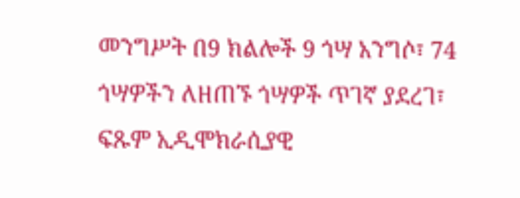መንግሥት በ9 ክልሎች 9 ጎሣ አንግሶ፣ 74 ጎሣዎችን ለዘጠኙ ጎሣዎች ጥገኛ ያደረገ፣ ፍጹም ኢዲሞክራሲያዊ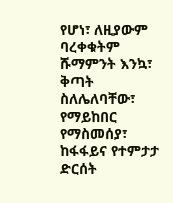የሆነ፣ ለዚያውም ባረቀቁትም ሹማምንት እንኳ፣ ቅጣት ስለሌለባቸው፣ የማይከበር የማስመሰያ፣ ከፋፋይና የተምታታ ድርሰት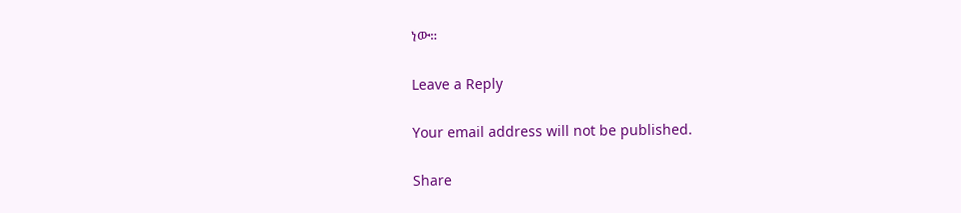ነው።

Leave a Reply

Your email address will not be published.

Share